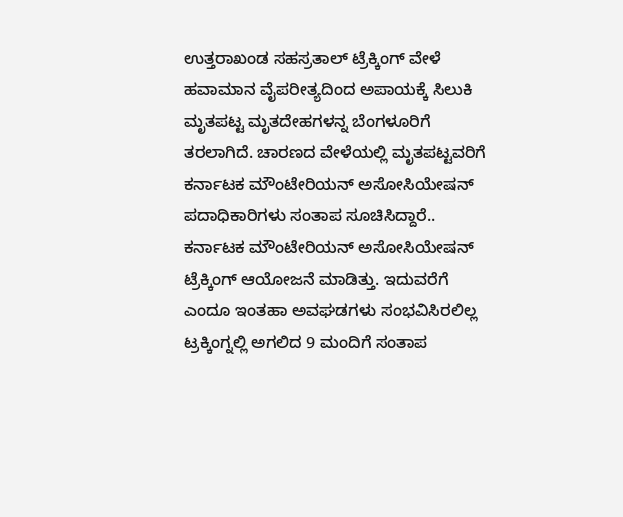ಉತ್ತರಾಖಂಡ ಸಹಸ್ರತಾಲ್ ಟ್ರೆಕ್ಕಿಂಗ್ ವೇಳೆ ಹವಾಮಾನ ವೈಪರೀತ್ಯದಿಂದ ಅಪಾಯಕ್ಕೆ ಸಿಲುಕಿ ಮೃತಪಟ್ಟ ಮೃತದೇಹಗಳನ್ನ ಬೆಂಗಳೂರಿಗೆ ತರಲಾಗಿದೆ. ಚಾರಣದ ವೇಳೆಯಲ್ಲಿ ಮೃತಪಟ್ಟವರಿಗೆ ಕರ್ನಾಟಕ ಮೌಂಟೇರಿಯನ್ ಅಸೋಸಿಯೇಷನ್ ಪದಾಧಿಕಾರಿಗಳು ಸಂತಾಪ ಸೂಚಿಸಿದ್ದಾರೆ.. ಕರ್ನಾಟಕ ಮೌಂಟೇರಿಯನ್ ಅಸೋಸಿಯೇಷನ್ ಟ್ರೆಕ್ಕಿಂಗ್ ಆಯೋಜನೆ ಮಾಡಿತ್ತು. ಇದುವರೆಗೆ ಎಂದೂ ಇಂತಹಾ ಅವಘಡಗಳು ಸಂಭವಿಸಿರಲಿಲ್ಲ
ಟ್ರಕ್ಕಿಂಗ್ನಲ್ಲಿ ಅಗಲಿದ 9 ಮಂದಿಗೆ ಸಂತಾಪ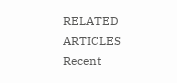RELATED ARTICLES
Recent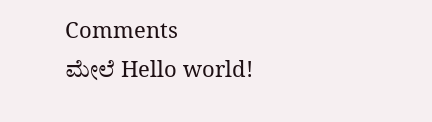Comments
ಮೇಲೆ Hello world!